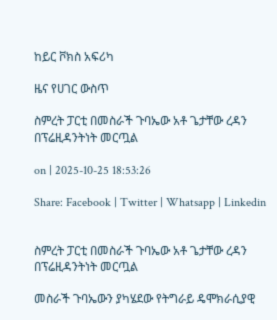ከይር ቮክስ አፍሪካ

ዜና የሀገር ውስጥ

ስምረት ፓርቲ በመስራች ጉባኤው አቶ ጌታቸው ረዳን በፕሬዚዳንትነት መርጧል

on | 2025-10-25 18:53:26

Share: Facebook | Twitter | Whatsapp | Linkedin


ስምረት ፓርቲ በመስራች ጉባኤው አቶ ጌታቸው ረዳን በፕሬዚዳንትነት መርጧል

መስራች ጉባኤውን ያካሄደው የትግራይ ዴሞክራሲያዊ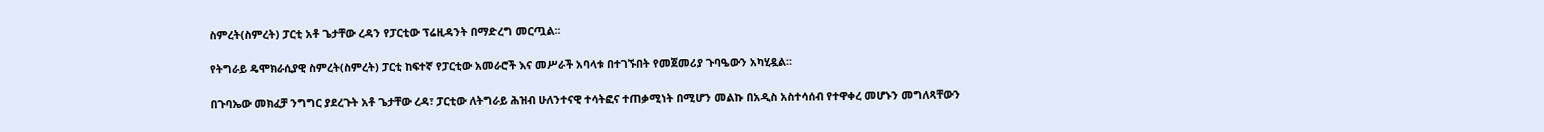ስምረት(ስምረት) ፓርቲ አቶ ጌታቸው ረዳን የፓርቲው ፕሬዚዳንት በማድረግ መርጧል፡፡

የትግራይ ዴሞክራሲያዊ ስምረት(ስምረት) ፓርቲ ከፍተኛ የፓርቲው አመራሮች እና መሥራች አባላቱ በተገኙበት የመጀመሪያ ጉባዔውን አካሂዷል።

በጉባኤው መክፈቻ ንግግር ያደረጉት አቶ ጌታቸው ረዳ፣ ፓርቲው ለትግራይ ሕዝብ ሁለንተናዊ ተሳትፎና ተጠቃሚነት በሚሆን መልኩ በአዲስ አስተሳሰብ የተዋቀረ መሆኑን መግለጻቸውን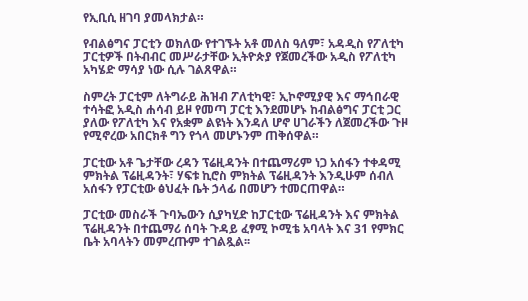የኢቢሲ ዘገባ ያመላክታል።

የብልፅግና ፓርቲን ወክለው የተገኙት አቶ መለስ ዓለም፣ አዳዲስ የፖለቲካ ፓርቲዎች በትብብር መሥራታቸው ኢትዮጵያ የጀመረችው አዲስ የፖለቲካ አካሄድ ማሳያ ነው ሲሉ ገልጸዋል።

ስምረት ፓርቲም ለትግራይ ሕዝብ ፖለቲካዊ፣ ኢኮኖሚያዊ እና ማኅበራዊ ተሳትፎ አዲስ ሐሳብ ይዞ የመጣ ፓርቲ እንደመሆኑ ከብልፅግና ፓርቲ ጋር ያለው የፖለቲካ እና የአቋም ልዩነት እንዳለ ሆኖ ሀገራችን ለጀመረችው ጉዞ የሚኖረው አበርክቶ ግን የጎላ መሆኑንም ጠቅሰዋል።

ፓርቲው አቶ ጌታቸው ረዳን ፕሬዚዳንት በተጨማሪም ነጋ አሰፋን ተቀዳሚ ምክትል ፕሬዚዳንት፣ ሃፍቱ ኪሮስ ምክትል ፕሬዚዳንት እንዲሁም ሰብለ አሰፋን የፓርቲው ፅህፈት ቤት ኃላፊ በመሆን ተመርጠዋል።

ፓርቲው መስራች ጉባኤውን ሲያካሂድ ከፓርቲው ፕሬዚዳንት እና ምክትል ፕሬዚዳንት በተጨማሪ ሰባት ጉዳይ ፈፃሚ ኮሚቴ አባላት እና 31 የምክር ቤት አባላትን መምረጡም ተገልጿል፡፡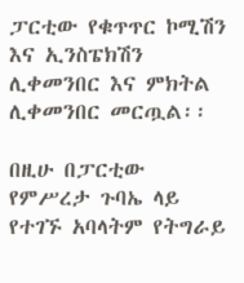ፓርቲው የቁጥጥር ኮሚሽን እና ኢንስፔክሽን ሊቀመንበር እና ምክትል ሊቀመንበር መርጧል፡፡

በዚሁ በፓርቲው የምሥረታ ጉባኤ ላይ የተገኙ አባላትም የትግራይ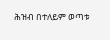ሕዝብ በተለይም ወጣቱ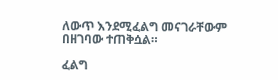ለውጥ እንደሚፈልግ መናገራቸውም በዘገባው ተጠቅሷል።

ፈልግ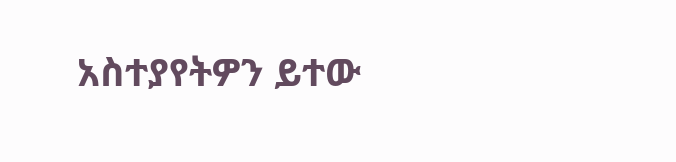አስተያየትዎን ይተው